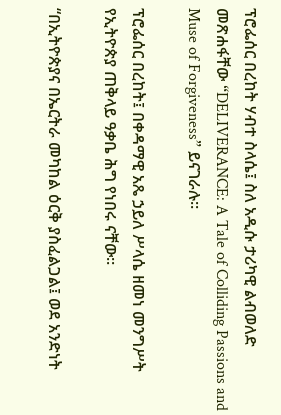ፕሮፌሰር በረከት ሃብተ ስላሴ፤ ስለ አዲሱ ታሪካዊ ልብወለድ መጽሐፋቸው “DELIVERANCE: A Tale of Colliding Passions and Muse of Forgiveness” ይናገራሉ።

ፕሮፌሰር በረከት፤ በቀዳማዊ አጼ ኃይለ ሥላሴ ዘመነ መንግሥት የኢትዮጵያ ጠቅላይ ዓቃቤ ሕግ የነበሩ ናቸው።

“በኢትዮጵያና በኤርትራ መካከል ዕርቅ ያስፈልጋል፤ ወደ አንድነት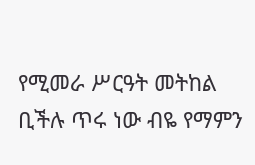የሚመራ ሥርዓት መትከል ቢችሉ ጥሩ ነው ብዬ የማምን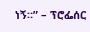ነኝ።” – ፕሮፌሰር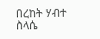በረከት ሃብተ ስላሴ